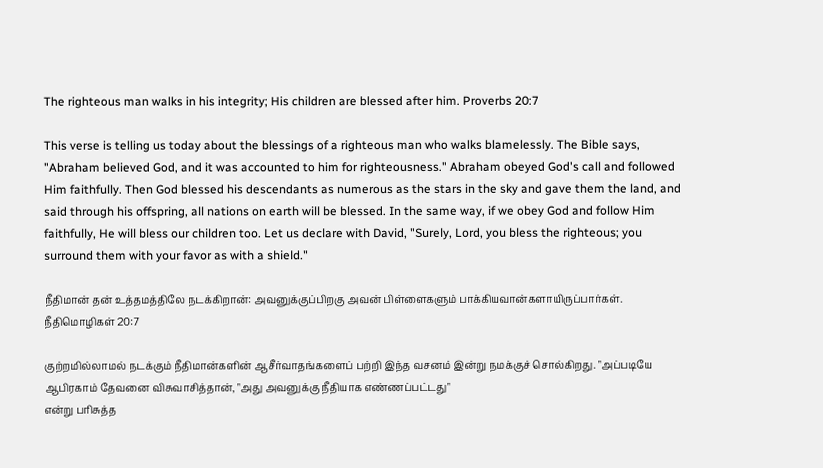The righteous man walks in his integrity; His children are blessed after him. Proverbs 20:7

This verse is telling us today about the blessings of a righteous man who walks blamelessly. The Bible says, "Abraham believed God, and it was accounted to him for righteousness." Abraham obeyed God's call and followed Him faithfully. Then God blessed his descendants as numerous as the stars in the sky and gave them the land, and said through his offspring, all nations on earth will be blessed. In the same way, if we obey God and follow Him faithfully, He will bless our children too. Let us declare with David, "Surely, Lord, you bless the righteous; you surround them with your favor as with a shield."

நீதிமான் தன் உத்தமத்திலே நடக்கிறான்: அவனுக்குப்பிறகு அவன் பிள்ளைகளும் பாக்கியவான்களாயிருப்பார்கள். நீதிமொழிகள் 20:7

குற்றமில்லாமல் நடக்கும் நீதிமான்களின் ஆசீர்வாதங்களைப் பற்றி இந்த வசனம் இன்று நமக்குச் சொல்கிறது. "அப்படியே ஆபிரகாம் தேவனை விசுவாசித்தான், "அது அவனுக்கு நீதியாக எண்ணப்பட்டது"
என்று பரிசுத்த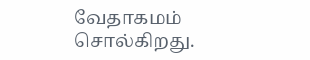வேதாகமம் சொல்கிறது.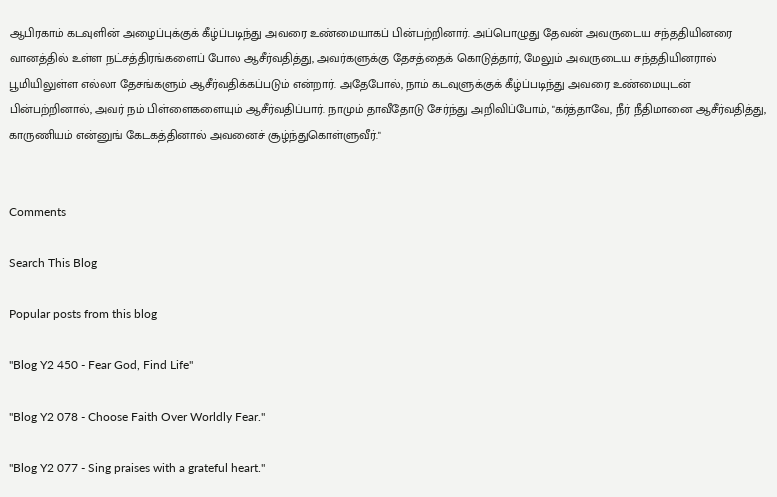ஆபிரகாம் கடவுளின் அழைப்புக்குக் கீழ்ப்படிந்து அவரை உண்மையாகப் பின்பற்றினார். அப்பொழுது தேவன் அவருடைய சந்ததியினரை வானத்தில் உள்ள நட்சத்திரங்களைப் போல ஆசீர்வதித்து, அவர்களுக்கு தேசத்தைக் கொடுத்தார், மேலும் அவருடைய சந்ததியினரால் பூமியிலுள்ள எல்லா தேசங்களும் ஆசீர்வதிக்கப்படும் என்றார். அதேபோல், நாம் கடவுளுக்குக் கீழ்ப்படிந்து அவரை உண்மையுடன் பின்பற்றினால், அவர் நம் பிள்ளைகளையும் ஆசீர்வதிப்பார். நாமும் தாவீதோடு சேர்ந்து அறிவிப்போம், "கர்த்தாவே, நீர் நீதிமானை ஆசீர்வதித்து, காருணியம் என்னுங் கேடகத்தினால் அவனைச் சூழ்ந்துகொள்ளுவீர்."


Comments

Search This Blog

Popular posts from this blog

"Blog Y2 450 - Fear God, Find Life"

"Blog Y2 078 - Choose Faith Over Worldly Fear."

"Blog Y2 077 - Sing praises with a grateful heart."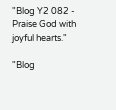"Blog Y2 082 - Praise God with joyful hearts."

"Blog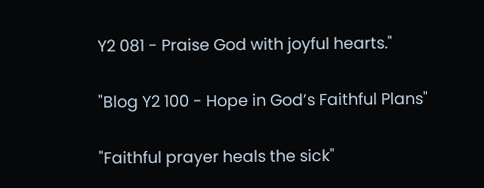Y2 081 - Praise God with joyful hearts."

"Blog Y2 100 - Hope in God’s Faithful Plans"

"Faithful prayer heals the sick"